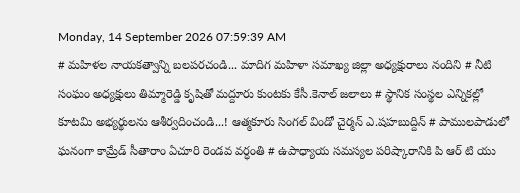Monday, 14 September 2026 07:59:39 AM
# మహిళల నాయకత్వాన్ని బలపరచండి... మాదిగ మహిళా సమాఖ్య జిల్లా అధ్యక్షురాలు నందిని # నీటి సంఘం అధ్యక్షులు తిమ్మారెడ్డి కృషితో మద్దూరు కుంటకు కేసీ.కెనాల్ జలాలు # స్థానిక సంస్థల ఎన్నికల్లో కూటమి అభ్యర్థులను ఆశీర్వదించండి...! ఆత్మకూరు సింగల్ విండో చైర్మన్ ఎ.షహబుద్దిన్ # పాములపాడులో ఘనంగా కామ్రేడ్ సీతారాం ఏచూరి రెండవ వర్ధంతి # ఉపాధ్యాయ సమస్యల పరిష్కారానికి పి ఆర్ టి యు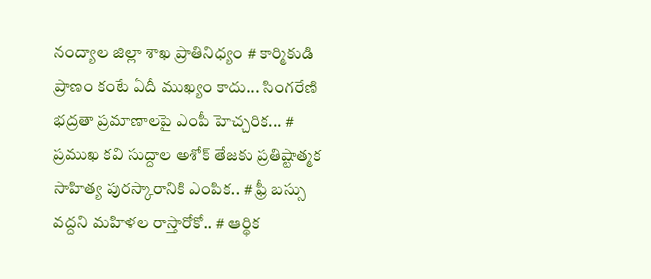నంద్యాల జిల్లా శాఖ ప్రాతినిధ్యం # కార్మికుడి ప్రాణం కంటే ఏదీ ముఖ్యం కాదు... సింగరేణి భద్రతా ప్రమాణాలపై ఎంపీ హెచ్చరిక... # ప్రముఖ కవి సుద్దాల అశోక్ తేజకు ప్రతిష్టాత్మక సాహిత్య పురస్కారానికి ఎంపిక.. # ఫ్రీ బస్సు వద్దని మహిళల రాస్తారోకో.. # ఆర్థిక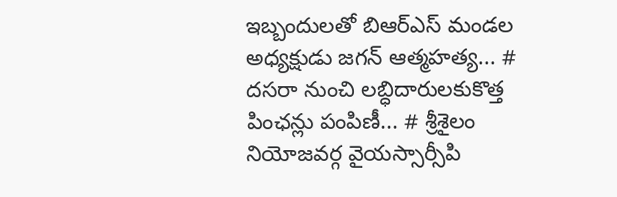ఇబ్బందులతో బిఆర్ఎస్ మండల అధ్యక్షుడు జగన్ ఆత్మహత్య... # దసరా నుంచి లబ్ధిదారులకుకొత్త పింఛన్లు పంపిణీ... # శ్రీశైలం నియోజవర్గ వైయస్సార్సీపి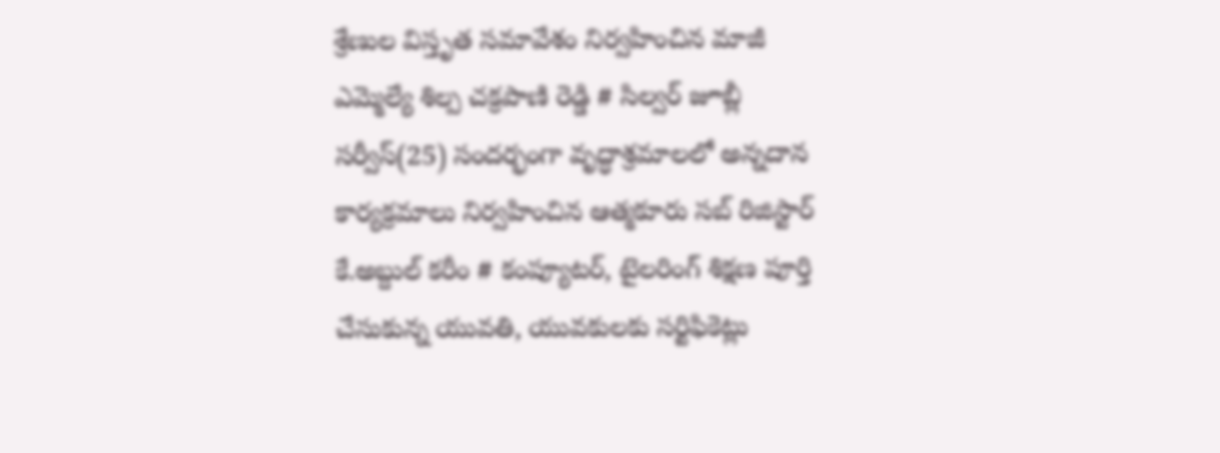శ్రేణుల విస్తృత సమావేశం నిర్వహించిన మాజీ ఎమ్మెల్యే శిల్ప చక్రపాణి రెడ్డి # సిల్వర్ జూబ్లీ సర్వీస్(25) సందర్భంగా వృద్ధాశ్రమాలలో అన్నదాన కార్యక్రమాలు నిర్వహించిన ఆత్మకూరు సబ్ రిజిస్టార్ కే.అబ్దుల్ కరీం # కంప్యూటర్, టైలరింగ్ శిక్షణ పూర్తి చేసుకున్న యువతి, యువకులకు సర్టిఫికెట్లు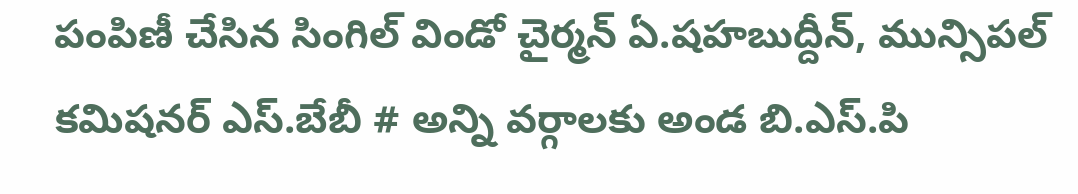పంపిణీ చేసిన సింగిల్ విండో చైర్మన్ ఏ.షహబుద్దీన్, మున్సిపల్ కమిషనర్ ఎస్.బేబీ # అన్ని వర్గాలకు అండ బి.ఎస్.పి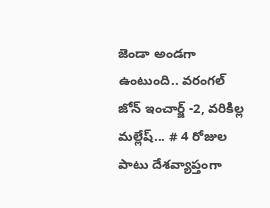జెండా అండగా ఉంటుంది.. వరంగల్ జోన్ ఇంచార్జ్ -2, వరికిల్ల మల్లేష్... # 4 రోజుల పాటు దేశవ్యాప్తంగా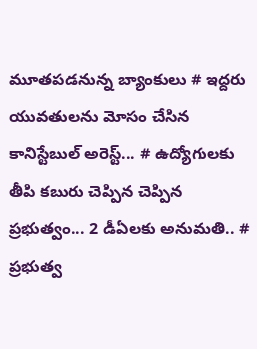మూతపడనున్న బ్యాంకులు # ఇద్దరు యువతులను మోసం చేసిన కానిస్టేబుల్ అరెస్ట్... # ఉద్యోగులకు తీపి కబురు చెప్పిన చెప్పిన ప్రభుత్వం... 2 డీఏలకు అనుమతి.. # ప్రభుత్వ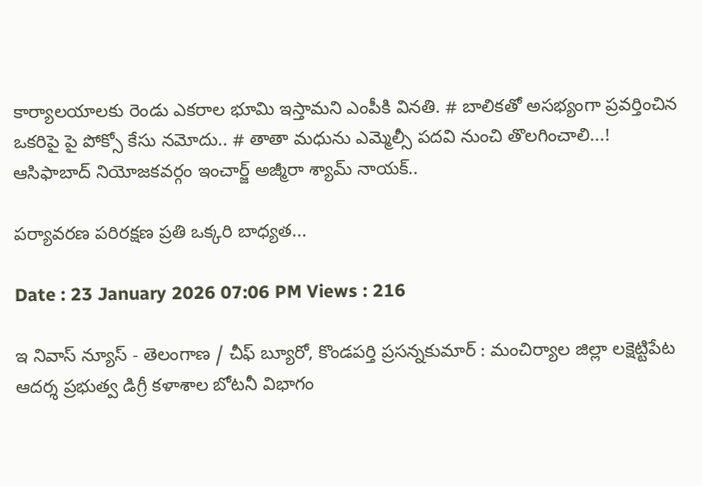కార్యాలయాలకు రెండు ఎకరాల భూమి ఇస్తామని ఎంపీకి వినతి. # బాలికతో అసభ్యంగా ప్రవర్తించిన ఒకరిపై పై పోక్సో కేసు నమోదు.. # తాతా మధును ఎమ్మెల్సీ పదవి నుంచి తొలగించాలి...! ఆసిఫాబాద్ నియోజకవర్గం ఇంచార్జ్ అజ్మీరా శ్యామ్ నాయక్..

పర్యావరణ పరిరక్షణ ప్రతి ఒక్కరి బాధ్యత...

Date : 23 January 2026 07:06 PM Views : 216

ఇ నివాస్ న్యూస్ - తెలంగాణ / చీఫ్ బ్యూరో, కొండపర్తి ప్రసన్నకుమార్ : మంచిర్యాల జిల్లా లక్షెట్టిపేట ఆదర్శ ప్రభుత్వ డిగ్రీ కళాశాల బోటనీ విభాగం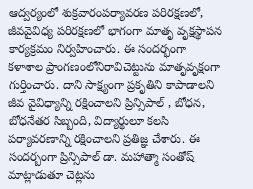ఆద్వర్యంలో శుక్రవారంపర్యావరణ పరిరక్షణలో, జీవవైవిధ్య పరిరక్షణలో భాగంగా మాతృ వృక్షస్థాపన కార్యక్రమం నిర్వహించారు. ఈ సందర్భంగా కళాశాల ప్రాంగణంలోనిరావిచెట్టును మాతృవృక్షంగా గుర్తించారు. దాని సాక్ష్యంగా ప్రకృతిని కాపాడాలని జీవ వైవిధ్యాన్ని రక్షించాలని ప్రిన్సిపాల్ , బోధన, బోధనేతర సిబ్బంది, విద్యార్థులూ కలసి పర్యావరణాన్ని రక్షించాలని ప్రతిజ్ఞ చేశారు. ఈ సందర్బంగా ప్రిన్సిపాల్ డా. మహాత్మా సంతోష్ మాట్లాడుతూ చెట్లను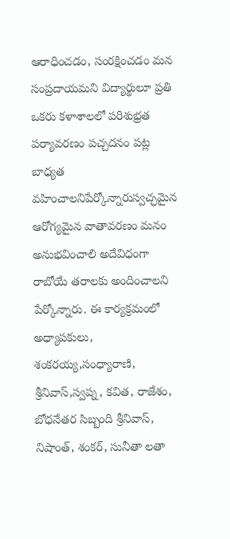ఆరాధించడం, సంరక్షించడం మన సంప్రదాయమని విద్యార్థులూ ప్రతి ఒకరు కళాశాలలో పరిశుభ్రత పర్యావరణం పచ్చదనం పట్ల బాధ్యత వహించాలనిపేర్కోన్నారుస్వచ్ఛమైన ఆరోగ్యమైన వాతావరణం మనం అనుభవించాలి అదేవిధంగా రాబోయే తరాలకు అందించాలని పేర్కోన్నారు. ఈ కార్యక్రమంలో అధ్యాపకులు, శంకరయ్య,సంధ్యారాణి, శ్రీనివాస్,స్వప్న, కవిత, రాజేశం, బోధనేతర సిబ్బంది శ్రీనివాస్, నిషాంత్, శంకర్, సునీతా లతా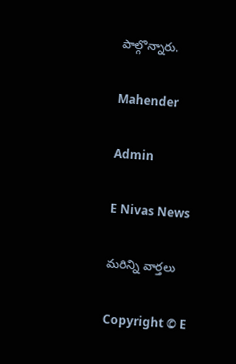పాల్గొన్నారు.

Mahender

Admin

E Nivas News

మరిన్ని వార్తలు

Copyright © E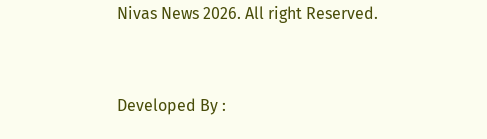Nivas News 2026. All right Reserved.



Developed By :